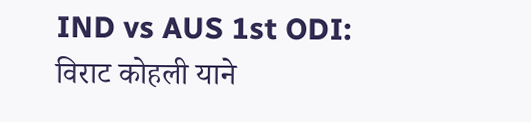IND vs AUS 1st ODI: विराट कोहली याने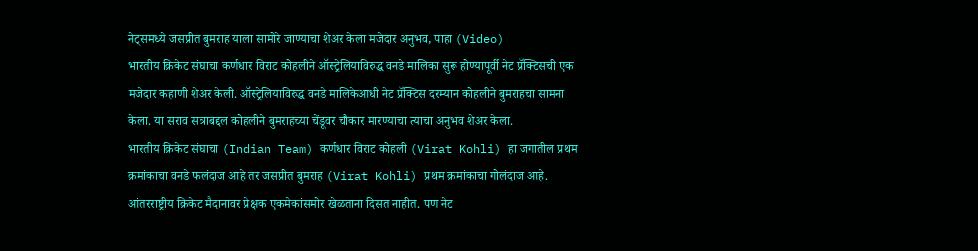नेट्समध्ये जसप्रीत बुमराह याला सामोरे जाण्याचा शेअर केला मजेदार अनुभव, पाहा (Video)
भारतीय क्रिकेट संघाचा कर्णधार विराट कोहलीने ऑस्ट्रेलियाविरुद्ध वनडे मालिका सुरू होण्यापूर्वी नेट प्रॅक्टिसची एक मजेदार कहाणी शेअर केली. ऑस्ट्रेलियाविरुद्ध वनडे मालिकेआधी नेट प्रॅक्टिस दरम्यान कोहलीने बुमराहचा सामना केला. या सराव सत्राबद्दल कोहलीने बुमराहच्या चेंडूवर चौकार मारण्याचा त्याचा अनुभव शेअर केला.
भारतीय क्रिकेट संघाचा (Indian Team) कर्णधार विराट कोहली (Virat Kohli) हा जगातील प्रथम क्रमांकाचा वनडे फलंदाज आहे तर जसप्रीत बुमराह (Virat Kohli) प्रथम क्रमांकाचा गोलंदाज आहे. आंतरराष्ट्रीय क्रिकेट मैदानावर प्रेक्षक एकमेकांसमोर खेळताना दिसत नाहीत. पण नेट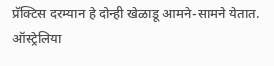प्रॅक्टिस दरम्यान हे दोन्ही खेळाडू आमने-सामने येतात. ऑस्ट्रेलिया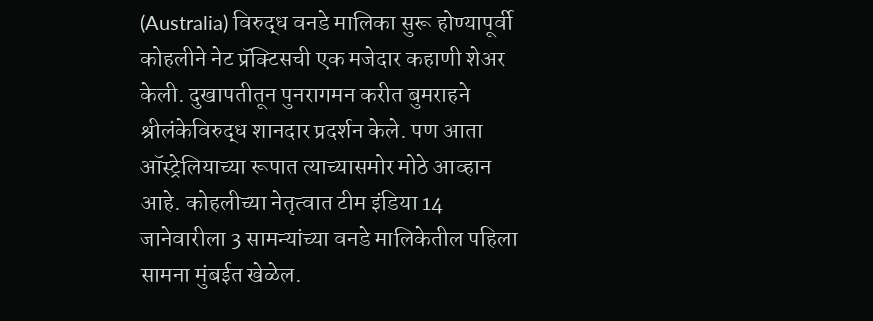(Australia) विरुद्ध वनडे मालिका सुरू होण्यापूर्वी कोहलीने नेट प्रॅक्टिसची एक मजेदार कहाणी शेअर केली. दुखापतीतून पुनरागमन करीत बुमराहने श्रीलंकेविरुद्ध शानदार प्रदर्शन केले. पण आता ऑस्ट्रेलियाच्या रूपात त्याच्यासमोर मोठे आव्हान आहे. कोहलीच्या नेतृत्वात टीम इंडिया 14 जानेवारीला 3 सामन्यांच्या वनडे मालिकेतील पहिला सामना मुंबईत खेळेल.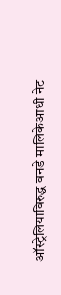ऑस्ट्रेलियाविरुद्ध वनडे मालिकेआधी नेट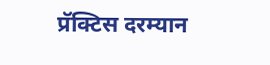प्रॅक्टिस दरम्यान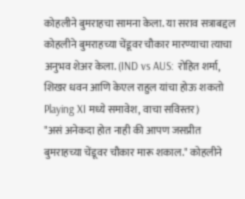कोहलीने बुमराहचा सामना केला. या सराव सत्राबद्दल कोहलीने बुमराहच्या चेंडूवर चौकार मारण्याचा त्याचा अनुभव शेअर केला. (IND vs AUS: रोहित शर्मा, शिखर धवन आणि केएल राहुल यांचा होऊ शकतो Playing XI मध्ये समावेश, वाचा सविस्तर)
"असं अनेकदा होत नाही की आपण जसप्रीत बुमराहच्या चेंडूवर चौकार मारू शकाल." कोहलीने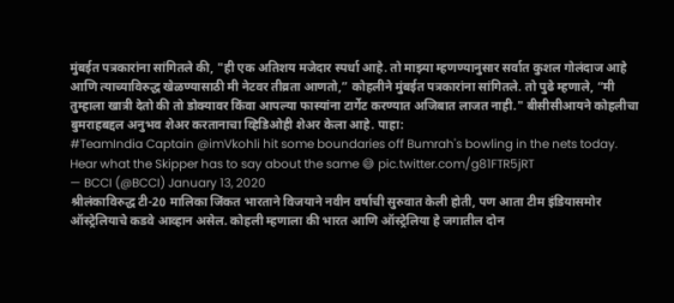मुंबईत पत्रकारांना सांगितले की, "ही एक अतिशय मजेदार स्पर्धा आहे. तो माझ्या म्हणण्यानुसार सर्वात कुशल गोलंदाज आहे आणि त्याच्याविरुद्ध खेळण्यासाठी मी नेटवर तीव्रता आणतो,” कोहलीने मुंबईत पत्रकारांना सांगितले. तो पुढे म्हणाले, “मी तुम्हाला खात्री देतो की तो डोक्यावर किंवा आपल्या फास्यांना टार्गेट करण्यात अजिबात लाजत नाही." बीसीसीआयने कोहलीचा बुमराहबद्दल अनुभव शेअर करतानाचा व्हिडिओही शेअर केला आहे. पाहा:
#TeamIndia Captain @imVkohli hit some boundaries off Bumrah's bowling in the nets today.
Hear what the Skipper has to say about the same 😅 pic.twitter.com/g81FTR5jRT
— BCCI (@BCCI) January 13, 2020
श्रीलंकाविरुद्ध टी-20 मालिका जिंकत भारताने विजयाने नवीन वर्षाची सुरुवात केली होती, पण आता टीम इंडियासमोर ऑस्ट्रेलियाचे कडवे आव्हान असेल. कोहली म्हणाला की भारत आणि ऑस्ट्रेलिया हे जगातील दोन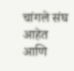चांगले संघ आहेत आणि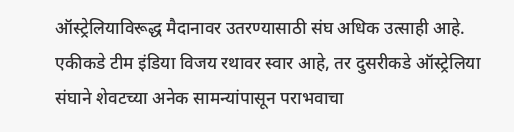ऑस्ट्रेलियाविरूद्ध मैदानावर उतरण्यासाठी संघ अधिक उत्साही आहे. एकीकडे टीम इंडिया विजय रथावर स्वार आहे, तर दुसरीकडे ऑस्ट्रेलिया संघाने शेवटच्या अनेक सामन्यांपासून पराभवाचा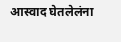आस्वाद घेतलेलंना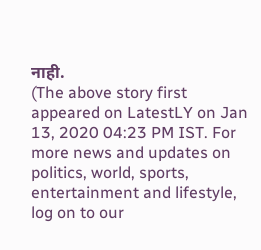नाही.
(The above story first appeared on LatestLY on Jan 13, 2020 04:23 PM IST. For more news and updates on politics, world, sports, entertainment and lifestyle, log on to our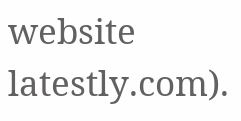website latestly.com).